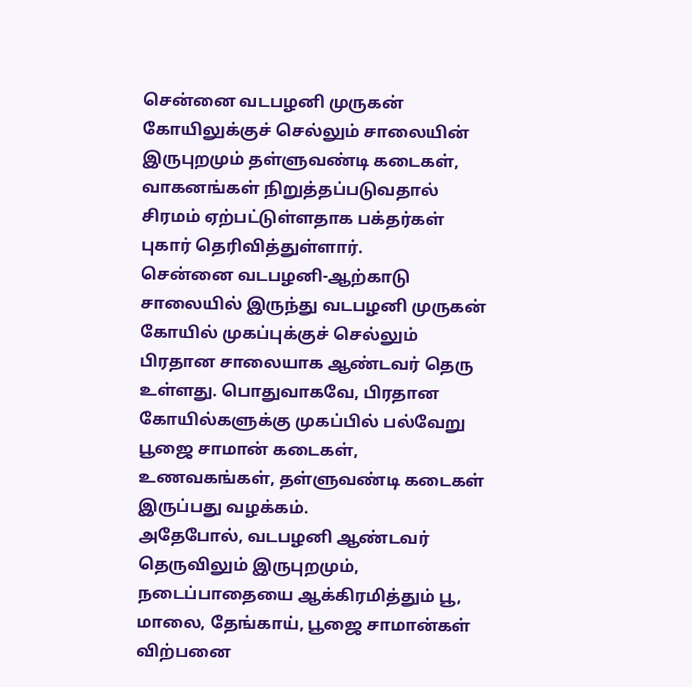சென்னை வடபழனி முருகன் கோயிலுக்குச் செல்லும் சாலையின் இருபுறமும் தள்ளுவண்டி கடைகள், வாகனங்கள் நிறுத்தப்படுவதால் சிரமம் ஏற்பட்டுள்ளதாக பக்தர்கள் புகார் தெரிவித்துள்ளார்.
சென்னை வடபழனி-ஆற்காடு சாலையில் இருந்து வடபழனி முருகன் கோயில் முகப்புக்குச் செல்லும் பிரதான சாலையாக ஆண்டவர் தெரு உள்ளது. பொதுவாகவே, பிரதான கோயில்களுக்கு முகப்பில் பல்வேறு பூஜை சாமான் கடைகள், உணவகங்கள், தள்ளுவண்டி கடைகள் இருப்பது வழக்கம்.
அதேபோல், வடபழனி ஆண்டவர் தெருவிலும் இருபுறமும், நடைப்பாதையை ஆக்கிரமித்தும் பூ, மாலை, தேங்காய், பூஜை சாமான்கள் விற்பனை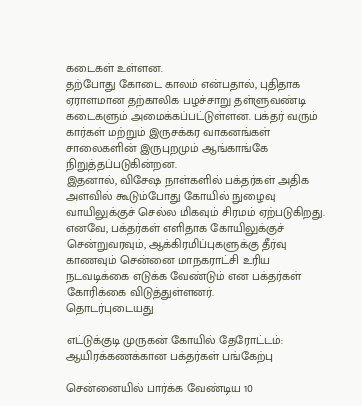கடைகள் உள்ளன.
தற்போது கோடை காலம் என்பதால், புதிதாக ஏராளமான தற்காலிக பழச்சாறு தள்ளுவண்டி கடைகளும் அமைக்கப்பட்டுள்ளன. பக்தர் வரும் கார்கள் மற்றும் இருசக்கர வாகனங்கள் சாலைகளின் இருபுறமும் ஆங்காங்கே நிறுத்தப்படுகின்றன.
இதனால், விசேஷ நாள்களில் பக்தர்கள் அதிக அளவில் கூடும்போது கோயில் நுழைவு வாயிலுக்குச் செல்ல மிகவும் சிரமம் ஏற்படுகிறது. எனவே, பக்தர்கள் எளிதாக கோயிலுக்குச் சென்றுவரவும், ஆக்கிரமிப்புகளுக்கு தீர்வு காணவும் சென்னை மாநகராட்சி உரிய நடவடிக்கை எடுக்க வேண்டும் என பக்தர்கள் கோரிக்கை விடுத்துள்ளனர்.
தொடர்புடையது

எட்டுக்குடி முருகன் கோயில் தேரோட்டம்: ஆயிரக்கணக்கான பக்தர்கள் பங்கேற்பு

சென்னையில் பார்க்க வேண்டிய 10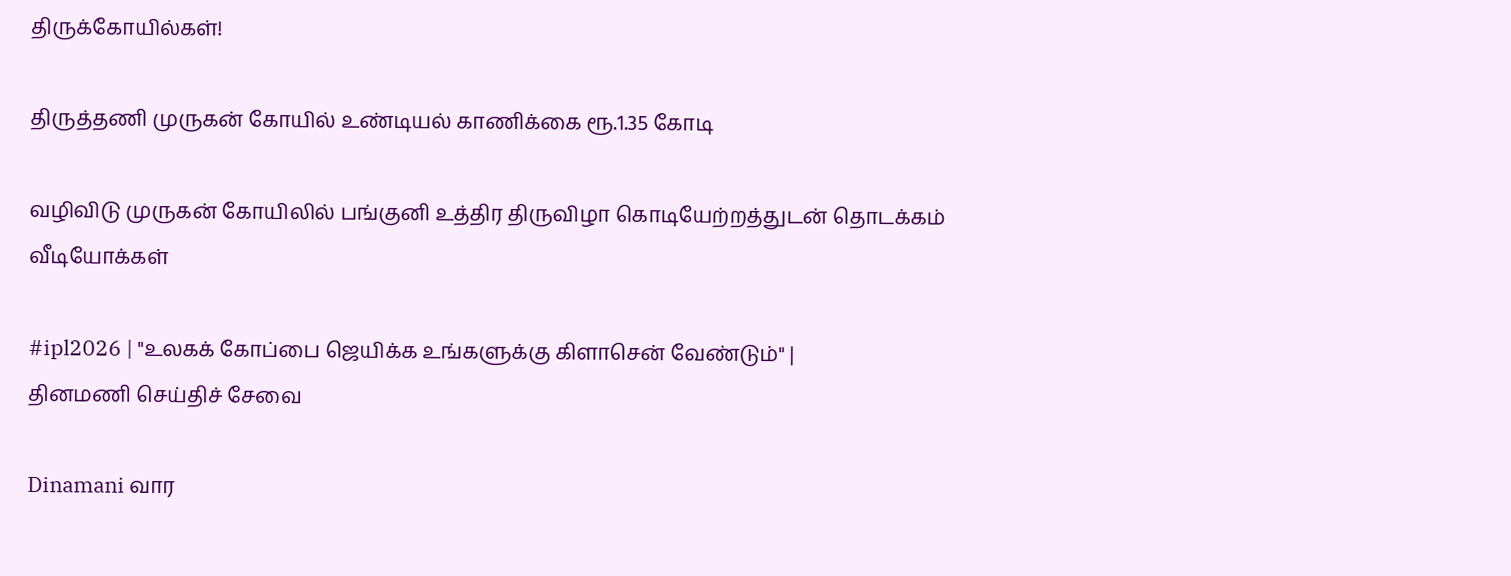திருக்கோயில்கள்!

திருத்தணி முருகன் கோயில் உண்டியல் காணிக்கை ரூ.1.35 கோடி

வழிவிடு முருகன் கோயிலில் பங்குனி உத்திர திருவிழா கொடியேற்றத்துடன் தொடக்கம்
வீடியோக்கள்

#ipl2026 | "உலகக் கோப்பை ஜெயிக்க உங்களுக்கு கிளாசென் வேண்டும்" |
தினமணி செய்திச் சேவை

Dinamani வார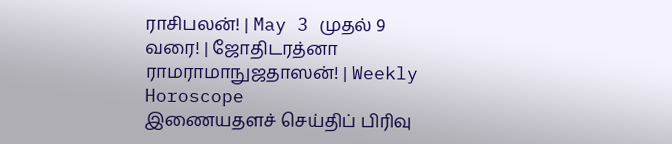ராசிபலன்! | May 3 முதல் 9 வரை! | ஜோதிடரத்னா ராமராமாநுஜதாஸன்! | Weekly Horoscope
இணையதளச் செய்திப் பிரிவு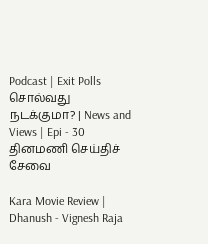Podcast | Exit Polls சொல்வது நடக்குமா? | News and Views | Epi - 30
தினமணி செய்திச் சேவை

Kara Movie Review | Dhanush - Vignesh Raja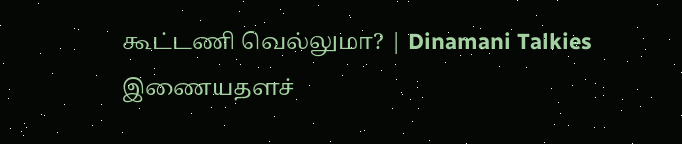கூட்டணி வெல்லுமா? | Dinamani Talkies
இணையதளச்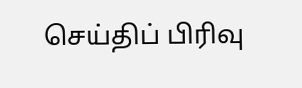செய்திப் பிரிவு